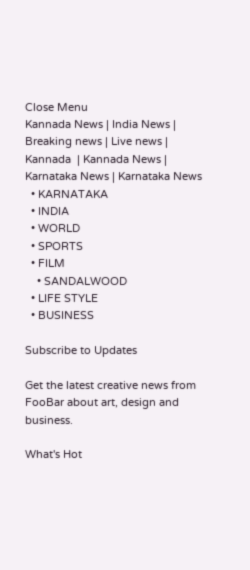Close Menu
Kannada News | India News | Breaking news | Live news | Kannada  | Kannada News | Karnataka News | Karnataka News
  • KARNATAKA
  • INDIA
  • WORLD
  • SPORTS
  • FILM
    • SANDALWOOD
  • LIFE STYLE
  • BUSINESS

Subscribe to Updates

Get the latest creative news from FooBar about art, design and business.

What's Hot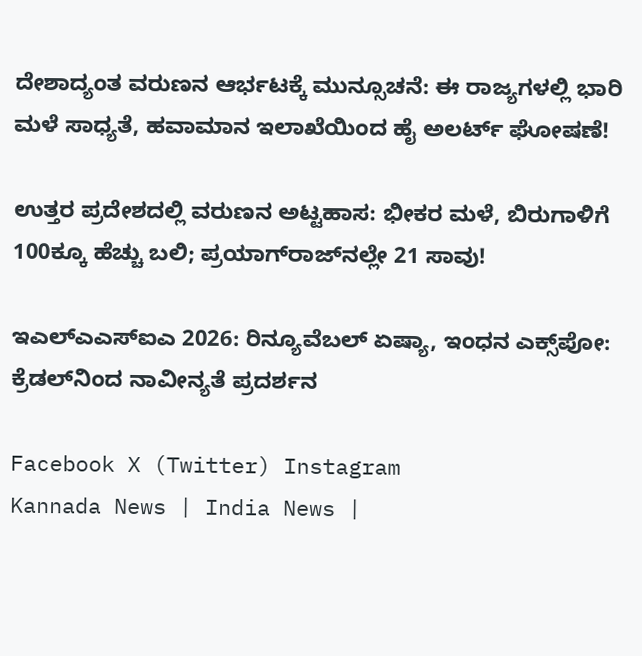ದೇಶಾದ್ಯಂತ ವರುಣನ ಆರ್ಭಟಕ್ಕೆ ಮುನ್ಸೂಚನೆ: ಈ ರಾಜ್ಯಗಳಲ್ಲಿ ಭಾರಿ ಮಳೆ ಸಾಧ್ಯತೆ, ಹವಾಮಾನ ಇಲಾಖೆಯಿಂದ ಹೈ ಅಲರ್ಟ್ ಘೋಷಣೆ!

ಉತ್ತರ ಪ್ರದೇಶದಲ್ಲಿ ವರುಣನ ಅಟ್ಟಹಾಸ: ಭೀಕರ ಮಳೆ, ಬಿರುಗಾಳಿಗೆ 100ಕ್ಕೂ ಹೆಚ್ಚು ಬಲಿ; ಪ್ರಯಾಗ್‌ರಾಜ್‌ನಲ್ಲೇ 21 ಸಾವು!

ಇಎಲ್‌ಎಎಸ್‌ಐಎ 2026: ರಿನ್ಯೂವೆಬಲ್ ಏಷ್ಯಾ, ಇಂಧನ ಎಕ್ಸ್‌ಪೋ: ಕ್ರೆಡಲ್‌ನಿಂದ ನಾವೀನ್ಯತೆ ಪ್ರದರ್ಶನ

Facebook X (Twitter) Instagram
Kannada News | India News |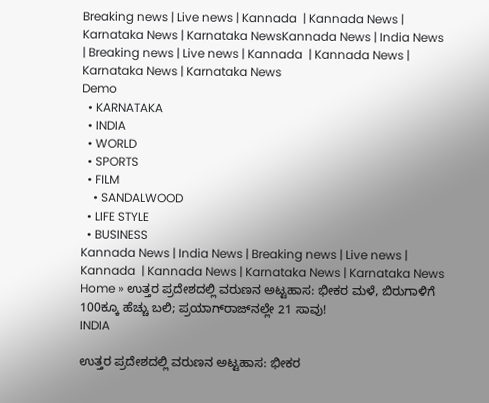Breaking news | Live news | Kannada  | Kannada News | Karnataka News | Karnataka NewsKannada News | India News | Breaking news | Live news | Kannada  | Kannada News | Karnataka News | Karnataka News
Demo
  • KARNATAKA
  • INDIA
  • WORLD
  • SPORTS
  • FILM
    • SANDALWOOD
  • LIFE STYLE
  • BUSINESS
Kannada News | India News | Breaking news | Live news | Kannada  | Kannada News | Karnataka News | Karnataka News
Home » ಉತ್ತರ ಪ್ರದೇಶದಲ್ಲಿ ವರುಣನ ಅಟ್ಟಹಾಸ: ಭೀಕರ ಮಳೆ, ಬಿರುಗಾಳಿಗೆ 100ಕ್ಕೂ ಹೆಚ್ಚು ಬಲಿ; ಪ್ರಯಾಗ್‌ರಾಜ್‌ನಲ್ಲೇ 21 ಸಾವು!
INDIA

ಉತ್ತರ ಪ್ರದೇಶದಲ್ಲಿ ವರುಣನ ಅಟ್ಟಹಾಸ: ಭೀಕರ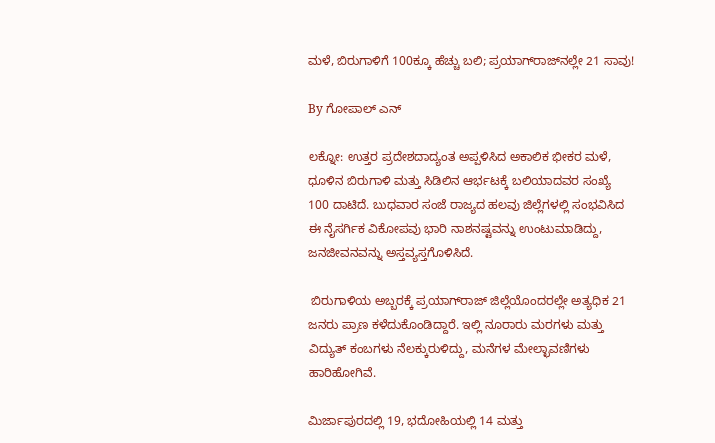ಮಳೆ, ಬಿರುಗಾಳಿಗೆ 100ಕ್ಕೂ ಹೆಚ್ಚು ಬಲಿ; ಪ್ರಯಾಗ್‌ರಾಜ್‌ನಲ್ಲೇ 21 ಸಾವು!

By ಗೋಪಾಲ್‌ ಎನ್‌

ಲಕ್ನೋ: ಉತ್ತರ ಪ್ರದೇಶದಾದ್ಯಂತ ಅಪ್ಪಳಿಸಿದ ಅಕಾಲಿಕ ಭೀಕರ ಮಳೆ, ಧೂಳಿನ ಬಿರುಗಾಳಿ ಮತ್ತು ಸಿಡಿಲಿನ ಆರ್ಭಟಕ್ಕೆ ಬಲಿಯಾದವರ ಸಂಖ್ಯೆ 100 ದಾಟಿದೆ. ಬುಧವಾರ ಸಂಜೆ ರಾಜ್ಯದ ಹಲವು ಜಿಲ್ಲೆಗಳಲ್ಲಿ ಸಂಭವಿಸಿದ ಈ ನೈಸರ್ಗಿಕ ವಿಕೋಪವು ಭಾರಿ ನಾಶನಷ್ಟವನ್ನು ಉಂಟುಮಾಡಿದ್ದು, ಜನಜೀವನವನ್ನು ಅಸ್ತವ್ಯಸ್ತಗೊಳಿಸಿದೆ.

 ಬಿರುಗಾಳಿಯ ಅಬ್ಬರಕ್ಕೆ ಪ್ರಯಾಗ್‌ರಾಜ್ ಜಿಲ್ಲೆಯೊಂದರಲ್ಲೇ ಅತ್ಯಧಿಕ 21 ಜನರು ಪ್ರಾಣ ಕಳೆದುಕೊಂಡಿದ್ದಾರೆ. ಇಲ್ಲಿ ನೂರಾರು ಮರಗಳು ಮತ್ತು ವಿದ್ಯುತ್ ಕಂಬಗಳು ನೆಲಕ್ಕುರುಳಿದ್ದು, ಮನೆಗಳ ಮೇಲ್ಛಾವಣಿಗಳು ಹಾರಿಹೋಗಿವೆ.

ಮಿರ್ಜಾಪುರದಲ್ಲಿ 19, ಭದೋಹಿಯಲ್ಲಿ 14 ಮತ್ತು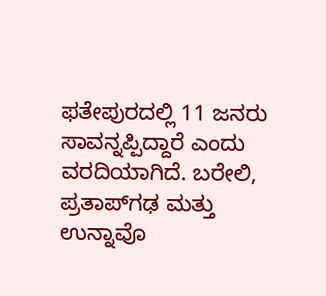ಫತೇಪುರದಲ್ಲಿ 11 ಜನರು ಸಾವನ್ನಪ್ಪಿದ್ದಾರೆ ಎಂದು ವರದಿಯಾಗಿದೆ. ಬರೇಲಿ, ಪ್ರತಾಪ್‌ಗಢ ಮತ್ತು ಉನ್ನಾವೊ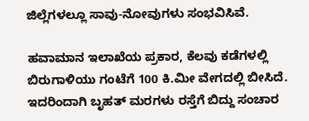ಜಿಲ್ಲೆಗಳಲ್ಲೂ ಸಾವು-ನೋವುಗಳು ಸಂಭವಿಸಿವೆ.

ಹವಾಮಾನ ಇಲಾಖೆಯ ಪ್ರಕಾರ, ಕೆಲವು ಕಡೆಗಳಲ್ಲಿ ಬಿರುಗಾಳಿಯು ಗಂಟೆಗೆ 100 ಕಿ.ಮೀ ವೇಗದಲ್ಲಿ ಬೀಸಿದೆ. ಇದರಿಂದಾಗಿ ಬೃಹತ್ ಮರಗಳು ರಸ್ತೆಗೆ ಬಿದ್ದು ಸಂಚಾರ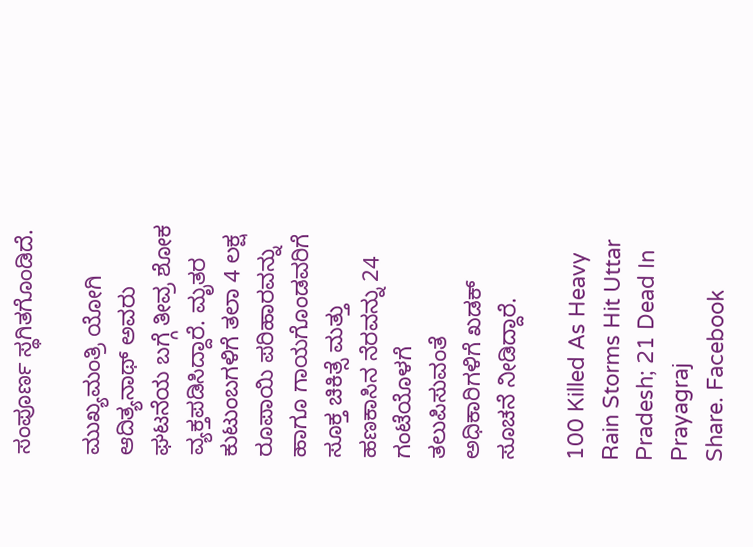ಸಂಪೂರ್ಣ ಸ್ಥಗಿತಗೊಂಡಿದೆ.

ಮುಖ್ಯಮಂತ್ರಿ ಯೋಗಿ ಆದಿತ್ಯನಾಥ್ ಅವರು ಘಟನೆಯ ಬಗ್ಗೆ ತೀವ್ರ ಶೋಕ ವ್ಯಕ್ತಪಡಿಸಿದ್ದಾರೆ. ಮೃತರ ಕುಟುಂಬಗಳಿಗೆ ತಲಾ 4 ಲಕ್ಷ ರೂಪಾಯಿ ಪರಿಹಾರವನ್ನು ಹಾಗೂ ಗಾಯಗೊಂಡವರಿಗೆ ಸೂಕ್ತ ಚಿಕಿತ್ಸೆ ಮತ್ತು ಹಣಕಾಸಿನ ನೆರವನ್ನು 24 ಗಂಟೆಯೊಳಗೆ ತಲುಪಿಸುವಂತೆ ಅಧಿಕಾರಿಗಳಿಗೆ ಖಡಕ್ ಸೂಚನೆ ನೀಡಿದ್ದಾರೆ.

100 Killed As Heavy Rain Storms Hit Uttar Pradesh; 21 Dead In Prayagraj
Share. Facebook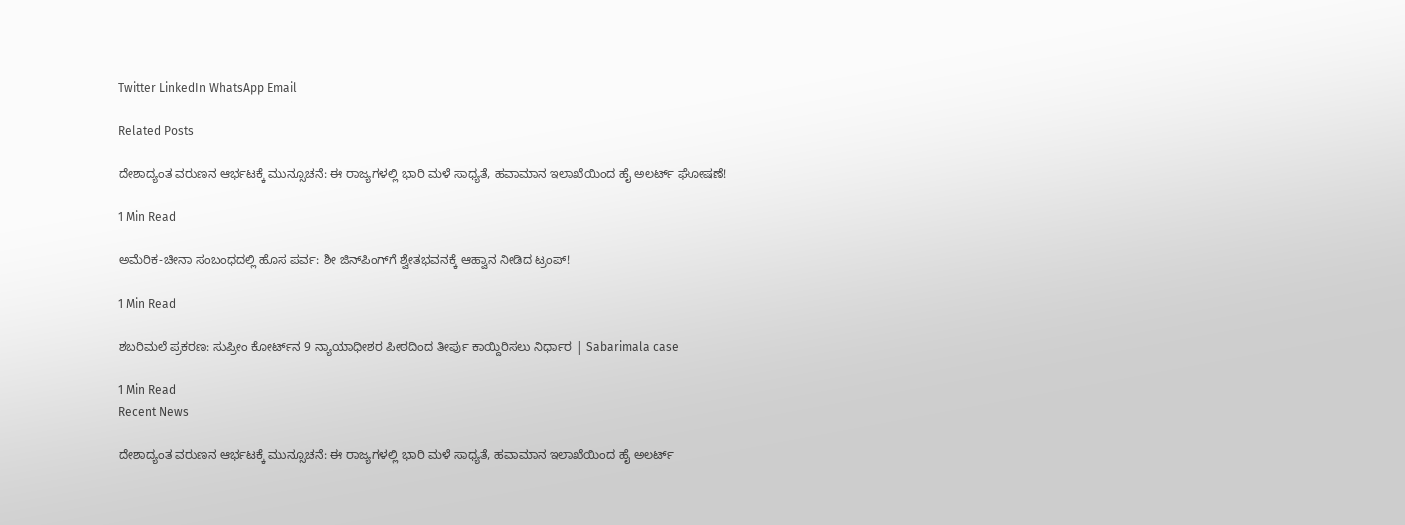Twitter LinkedIn WhatsApp Email

Related Posts

ದೇಶಾದ್ಯಂತ ವರುಣನ ಆರ್ಭಟಕ್ಕೆ ಮುನ್ಸೂಚನೆ: ಈ ರಾಜ್ಯಗಳಲ್ಲಿ ಭಾರಿ ಮಳೆ ಸಾಧ್ಯತೆ, ಹವಾಮಾನ ಇಲಾಖೆಯಿಂದ ಹೈ ಅಲರ್ಟ್ ಘೋಷಣೆ!

1 Min Read

ಅಮೆರಿಕ-ಚೀನಾ ಸಂಬಂಧದಲ್ಲಿ ಹೊಸ ಪರ್ವ: ಶೀ ಜಿನ್‌ಪಿಂಗ್‌ಗೆ ಶ್ವೇತಭವನಕ್ಕೆ ಆಹ್ವಾನ ನೀಡಿದ ಟ್ರಂಪ್!

1 Min Read

ಶಬರಿಮಲೆ ಪ್ರಕರಣ: ಸುಪ್ರೀಂ ಕೋರ್ಟ್‌ನ 9 ನ್ಯಾಯಾಧೀಶರ ಪೀಠದಿಂದ ತೀರ್ಪು ಕಾಯ್ದಿರಿಸಲು ನಿರ್ಧಾರ | Sabarimala case

1 Min Read
Recent News

ದೇಶಾದ್ಯಂತ ವರುಣನ ಆರ್ಭಟಕ್ಕೆ ಮುನ್ಸೂಚನೆ: ಈ ರಾಜ್ಯಗಳಲ್ಲಿ ಭಾರಿ ಮಳೆ ಸಾಧ್ಯತೆ, ಹವಾಮಾನ ಇಲಾಖೆಯಿಂದ ಹೈ ಅಲರ್ಟ್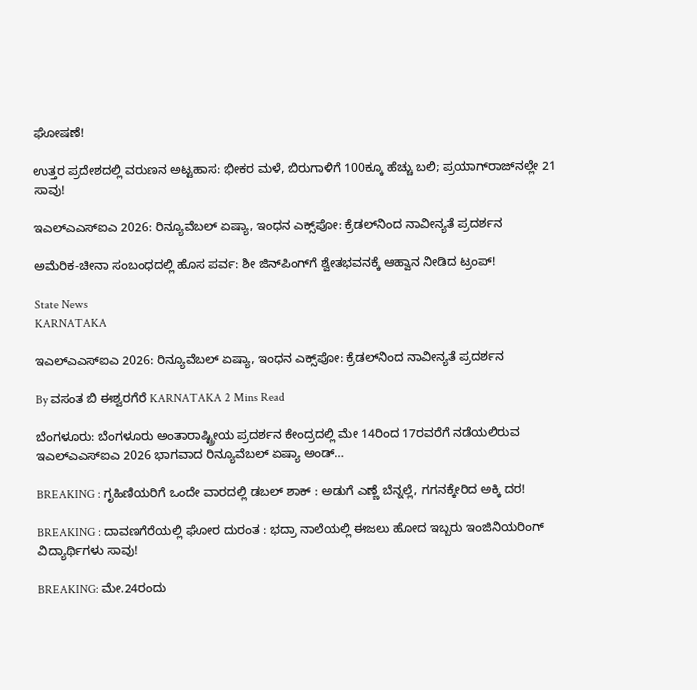ಘೋಷಣೆ!

ಉತ್ತರ ಪ್ರದೇಶದಲ್ಲಿ ವರುಣನ ಅಟ್ಟಹಾಸ: ಭೀಕರ ಮಳೆ, ಬಿರುಗಾಳಿಗೆ 100ಕ್ಕೂ ಹೆಚ್ಚು ಬಲಿ; ಪ್ರಯಾಗ್‌ರಾಜ್‌ನಲ್ಲೇ 21 ಸಾವು!

ಇಎಲ್‌ಎಎಸ್‌ಐಎ 2026: ರಿನ್ಯೂವೆಬಲ್ ಏಷ್ಯಾ, ಇಂಧನ ಎಕ್ಸ್‌ಪೋ: ಕ್ರೆಡಲ್‌ನಿಂದ ನಾವೀನ್ಯತೆ ಪ್ರದರ್ಶನ

ಅಮೆರಿಕ-ಚೀನಾ ಸಂಬಂಧದಲ್ಲಿ ಹೊಸ ಪರ್ವ: ಶೀ ಜಿನ್‌ಪಿಂಗ್‌ಗೆ ಶ್ವೇತಭವನಕ್ಕೆ ಆಹ್ವಾನ ನೀಡಿದ ಟ್ರಂಪ್!

State News
KARNATAKA

ಇಎಲ್‌ಎಎಸ್‌ಐಎ 2026: ರಿನ್ಯೂವೆಬಲ್ ಏಷ್ಯಾ, ಇಂಧನ ಎಕ್ಸ್‌ಪೋ: ಕ್ರೆಡಲ್‌ನಿಂದ ನಾವೀನ್ಯತೆ ಪ್ರದರ್ಶನ

By ವಸಂತ ಬಿ ಈಶ್ವರಗೆರೆ KARNATAKA 2 Mins Read

ಬೆಂಗಳೂರು: ಬೆಂಗಳೂರು ಅಂತಾರಾಷ್ಟ್ರೀಯ ಪ್ರದರ್ಶನ ಕೇಂದ್ರದಲ್ಲಿ ಮೇ 14ರಿಂದ 17ರವರೆಗೆ ನಡೆಯಲಿರುವ ಇಎಲ್‌ಎಎಸ್‌ಐಎ 2026 ಭಾಗವಾದ ರಿನ್ಯೂವೆಬಲ್ ಏಷ್ಯಾ ಅಂಡ್‌…

BREAKING : ಗೃಹಿಣಿಯರಿಗೆ ಒಂದೇ ವಾರದಲ್ಲಿ ಡಬಲ್ ಶಾಕ್ : ಅಡುಗೆ ಎಣ್ಣೆ ಬೆನ್ನಲ್ಲೆ, ಗಗನಕ್ಕೇರಿದ ಅಕ್ಕಿ ದರ!

BREAKING : ದಾವಣಗೆರೆಯಲ್ಲಿ ಘೋರ ದುರಂತ : ಭದ್ರಾ ನಾಲೆಯಲ್ಲಿ ಈಜಲು ಹೋದ ಇಬ್ಬರು ಇಂಜಿನಿಯರಿಂಗ್ ವಿದ್ಯಾರ್ಥಿಗಳು ಸಾವು!

BREAKING: ಮೇ.24ರಂದು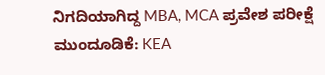ನಿಗದಿಯಾಗಿದ್ದ MBA, MCA ಪ್ರವೇಶ ಪರೀಕ್ಷೆ ಮುಂದೂಡಿಕೆ: KEA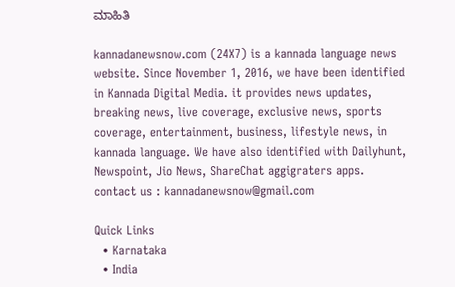ಮಾಹಿತಿ

kannadanewsnow.com (24X7) is a kannada language news website. Since November 1, 2016, we have been identified in Kannada Digital Media. it provides news updates, breaking news, live coverage, exclusive news, sports coverage, entertainment, business, lifestyle news, in kannada language. We have also identified with Dailyhunt, Newspoint, Jio News, ShareChat aggigraters apps. contact us : kannadanewsnow@gmail.com

Quick Links
  • Karnataka
  • India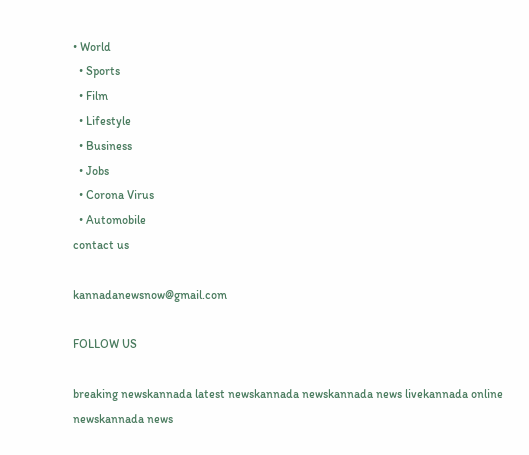• World
  • Sports
  • Film
  • Lifestyle
  • Business
  • Jobs
  • Corona Virus
  • Automobile
contact us

kannadanewsnow@gmail.com

FOLLOW US

breaking newskannada latest newskannada newskannada news livekannada online newskannada news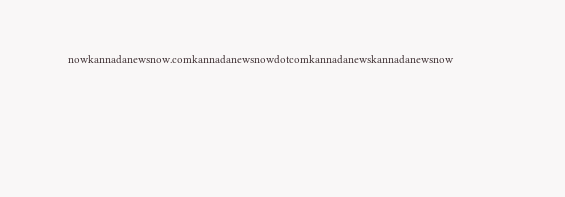nowkannadanewsnow.comkannadanewsnowdotcomkannadanewskannadanewsnow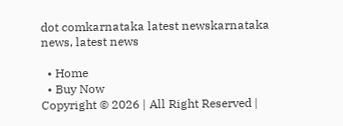dot comkarnataka latest newskarnataka news, latest news

  • Home
  • Buy Now
Copyright © 2026 | All Right Reserved |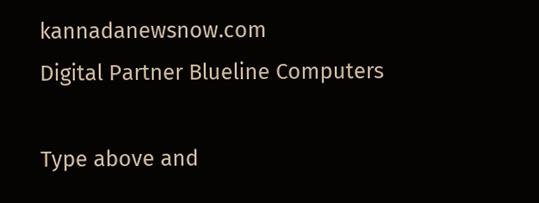kannadanewsnow.com
Digital Partner Blueline Computers

Type above and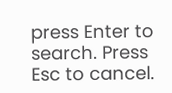press Enter to search. Press Esc to cancel.